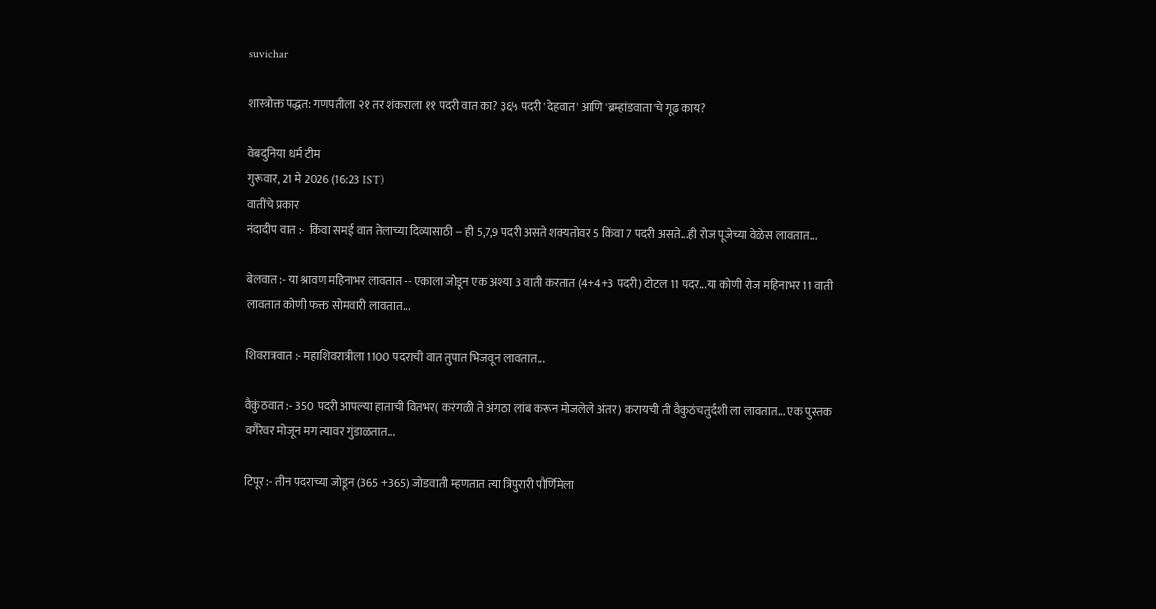suvichar

शास्त्रोक्त पद्धत: गणपतीला २१ तर शंकराला ११ पदरी वात का? ३६५ पदरी 'देहवात' आणि 'ब्रम्हांडवाता'चे गूढ काय?

वेबदुनिया धर्म टीम
गुरूवार, 21 मे 2026 (16:23 IST)
वातींचे प्रकार
नंदादीप वात :-  किंवा समई वात तेलाच्या दिव्यासाठी -- ही 5,7,9 पदरी असते शक्यतोवर 5 किंवा 7 पदरी असते...ही रोज पूजेच्या वेळेस लावतात...

बेलवात :- या श्रावण महिनाभर लावतात -- एकाला जोडून एक अश्या 3 वाती करतात (4+4+3 पदरी) टोटल 11 पदर...या कोणी रोज महिनाभर 11 वाती लावतात कोणी फक्त सोमवारी लावतात...

शिवरात्रवात :- महाशिवरात्रीला 1100 पदराची वात तुपात भिजवून लावतात...

वैकुंठवात :- 350 पदरी आपल्या हाताची वितभर( करंगळी ते अंगठा लांब करून मोजलेले अंतर) करायची ती वैकुठंचतुर्दशी ला लावतात... एक पुस्तक वगैरेवर मोजून मग त्यावर गुंडाळतात...

टिपूर :- तीन पदराच्या जोडून (365 +365) जोडवाती म्हणतात त्या त्रिपुरारी पौर्णिमेला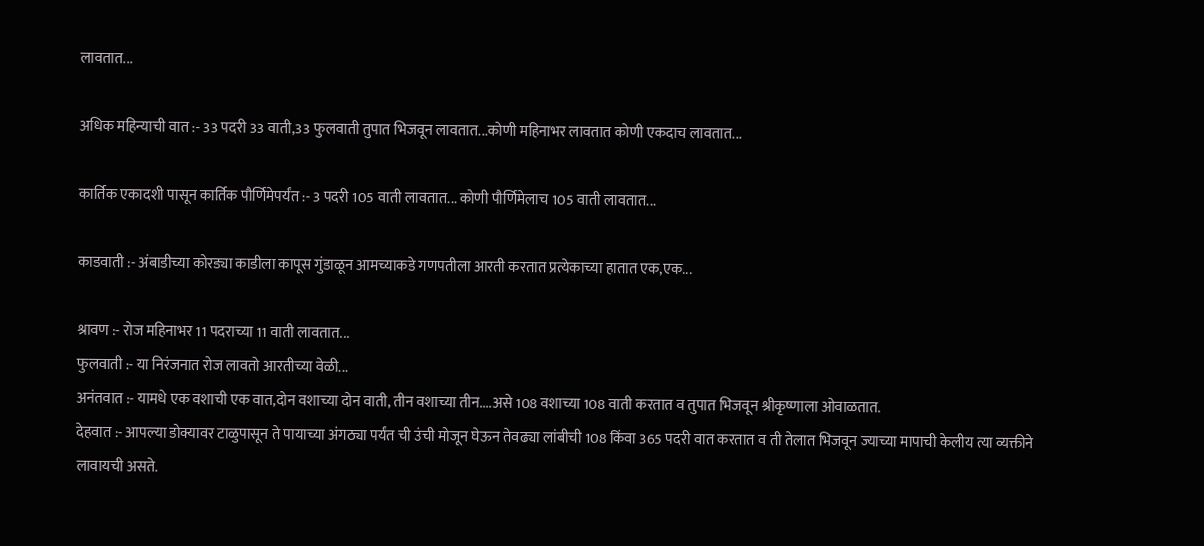लावतात...

अधिक महिन्याची वात :- 33 पदरी 33 वाती,33 फुलवाती तुपात भिजवून लावतात...कोणी महिनाभर लावतात कोणी एकदाच लावतात...

कार्तिक एकादशी पासून कार्तिक पौर्णिमेपर्यंत :- 3 पदरी 105 वाती लावतात... कोणी पौर्णिमेलाच 105 वाती लावतात...

काडवाती :- अंबाडीच्या कोरड्या काडीला कापूस गुंडाळून आमच्याकडे गणपतीला आरती करतात प्रत्येकाच्या हातात एक,एक...

श्रावण :- रोज महिनाभर 11 पदराच्या 11 वाती लावतात...
फुलवाती :- या निरंजनात रोज लावतो आरतीच्या वेळी...
अनंतवात :- यामधे एक वशाची एक वात,दोन वशाच्या दोन वाती, तीन वशाच्या तीन....असे 108 वशाच्या 108 वाती करतात व तुपात भिजवून श्रीकृष्णाला ओवाळतात.
देहवात :- आपल्या डोक्यावर टाळुपासून ते पायाच्या अंगठ्या पर्यंत ची उंची मोजून घेऊन तेवढ्या लांबीची 108 किंवा 365 पदरी वात करतात व ती तेलात भिजवून ज्याच्या मापाची केलीय त्या व्यक्तीने लावायची असते.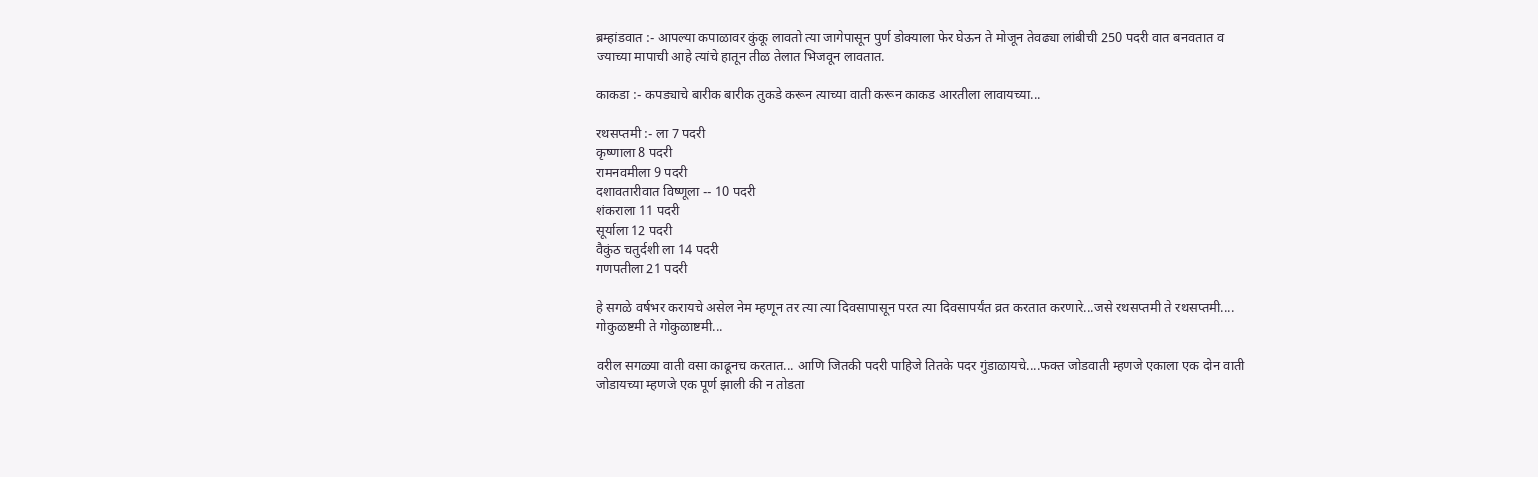ब्रम्हांडवात :- आपल्या कपाळावर कुंकू लावतो त्या जागेपासून पुर्ण डोक्याला फेर घेऊन ते मोजून तेवढ्या लांबीची 250 पदरी वात बनवतात व ज्याच्या मापाची आहे त्यांचे हातून तीळ तेलात भिजवून लावतात.

काकडा :- कपड्याचे बारीक बारीक तुकडे करून त्याच्या वाती करून काकड आरतीला लावायच्या...

रथसप्तमी :- ला 7 पदरी
कृष्णाला 8 पदरी
रामनवमीला 9 पदरी
दशावतारीवात विष्णूला -- 10 पदरी
शंकराला 11 पदरी
सूर्याला 12 पदरी
वैकुंठ चतुर्दशी ला 14 पदरी
गणपतीला 21 पदरी

हे सगळे वर्षभर करायचे असेल नेम म्हणून तर त्या त्या दिवसापासून परत त्या दिवसापर्यंत व्रत करतात करणारे...जसे रथसप्तमी ते रथसप्तमी.... गोकुळष्टमी ते गोकुळाष्टमी...

वरील सगळ्या वाती वसा काढूनच करतात... आणि जितकी पदरी पाहिजे तितके पदर गुंडाळायचे....फक्त जोडवाती म्हणजे एकाला एक दोन वाती जोडायच्या म्हणजे एक पूर्ण झाली की न तोडता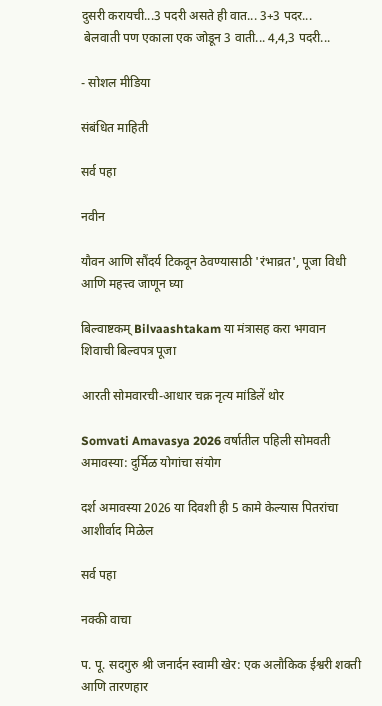दुसरी करायची...3 पदरी असते ही वात... 3+3 पदर...
 बेलवाती पण एकाला एक जोडून 3 वाती... 4,4,3 पदरी...

- सोशल मीडिया

संबंधित माहिती

सर्व पहा

नवीन

यौवन आणि सौंदर्य टिकवून ठेवण्यासाठी 'रंभाव्रत', पूजा विधी आणि महत्त्व जाणून घ्या

बिल्वाष्टकम् Bilvaashtakam या मंत्रासह करा भगवान शिवाची बिल्वपत्र पूजा

आरती सोमवारची-आधार चक्र नृत्य मांडिलें थोर

Somvati Amavasya 2026 वर्षातील पहिली सोमवती अमावस्या: दुर्मिळ योगांचा संयोग

दर्श अमावस्या 2026 या दिवशी ही 5 कामे केल्यास पितरांचा आशीर्वाद मिळेल

सर्व पहा

नक्की वाचा

प. पू. सदगुरु श्री जनार्दन स्वामी खेर: एक अलौकिक ईश्वरी शक्ती आणि तारणहार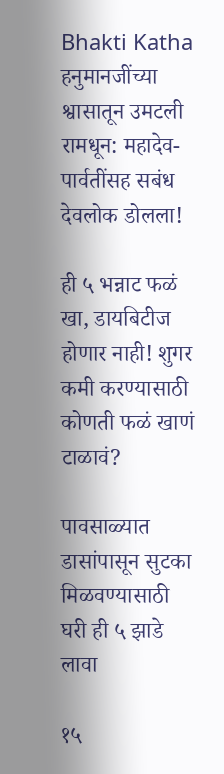Bhakti Katha हनुमानजींच्या श्वासातून उमटली रामधून: महादेव-पार्वतींसह सबंध देवलोक डोलला!

ही ५ भन्नाट फळं खा, डायबिटीज होणार नाही! शुगर कमी करण्यासाठी कोणती फळं खाणं टाळावं?

पावसाळ्यात डासांपासून सुटका मिळवण्यासाठी घरी ही ५ झाडे लावा

१५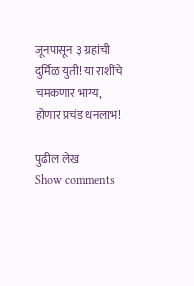जूनपासून ३ ग्रहांची दुर्मिळ युती! या राशींचे चमकणार भाग्य, होणार प्रचंड धनलाभ!

पुढील लेख
Show comments